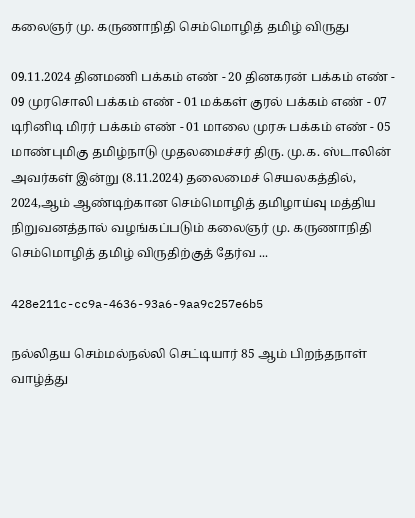கலைஞர் மு. கருணாநிதி செம்மொழித் தமிழ் விருது

09.11.2024 தினமணி பக்கம் எண் - 20 தினகரன் பக்கம் எண் - 09 முரசொலி பக்கம் எண் - 01 மக்கள் குரல் பக்கம் எண் - 07 டிரினிடி மிரர் பக்கம் எண் - 01 மாலை முரசு பக்கம் எண் - 05 மாண்புமிகு தமிழ்நாடு முதலமைச்சர் திரு. மு.க. ஸ்டாலின் அவர்கள் இன்று (8.11.2024) தலைமைச் செயலகத்தில், 2024,ஆம் ஆண்டிற்கான செம்மொழித் தமிழாய்வு மத்திய நிறுவனத்தால் வழங்கப்படும் கலைஞர் மு. கருணாநிதி செம்மொழித் தமிழ் விருதிற்குத் தேர்வ ...

428e211c-cc9a-4636-93a6-9aa9c257e6b5

நல்லிதய செம்மல்நல்லி செட்டியார் 85 ஆம் பிறந்தநாள் வாழ்த்து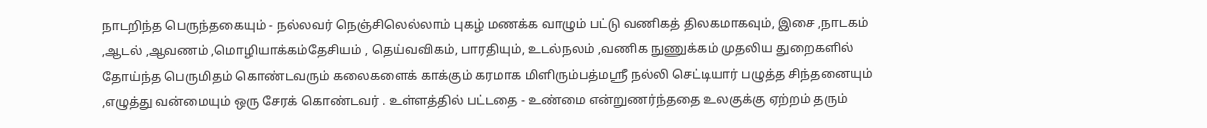நாடறிந்த பெருந்தகையும் - நல்லவர் நெஞ்சிலெல்லாம் புகழ் மணக்க வாழும் பட்டு வணிகத் திலகமாகவும், இசை ,நாடகம் ,ஆடல் ,ஆவணம் ,மொழியாக்கம்தேசியம் , தெய்வவிகம், பாரதியும், உடல்நலம் ,வணிக நுணுக்கம் முதலிய துறைகளில் தோய்ந்த பெருமிதம் கொண்டவரும் கலைகளைக் காக்கும் கரமாக மிளிரும்பத்மஸ்ரீ நல்லி செட்டியார் பழுத்த சிந்தனையும் ,எழுத்து வன்மையும் ஒரு சேரக் கொண்டவர் . உள்ளத்தில் பட்டதை - உண்மை என்றுணர்ந்ததை உலகுக்கு ஏற்றம் தரும்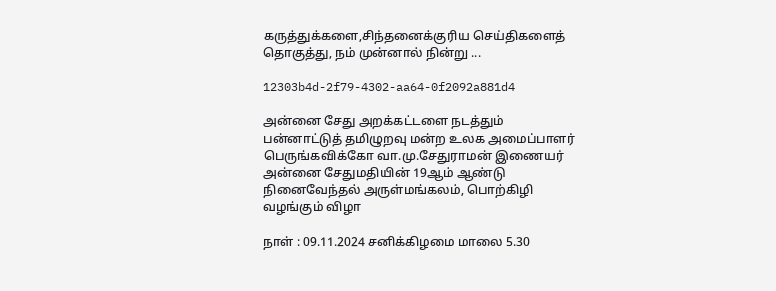கருத்துக்களை,சிந்தனைக்குரிய செய்திகளைத் தொகுத்து, நம் முன்னால் நின்று ...

12303b4d-2f79-4302-aa64-0f2092a881d4

அன்னை சேது அறக்கட்டளை நடத்தும் பன்னாட்டுத் தமிழுறவு மன்ற உலக அமைப்பாளர் பெருங்கவிக்கோ வா.மு.சேதுராமன் இணையர் அன்னை சேதுமதியின் 19ஆம் ஆண்டு நினைவேந்தல் அருள்மங்கலம், பொற்கிழி வழங்கும் விழா

நாள் : 09.11.2024 சனிக்கிழமை மாலை 5.30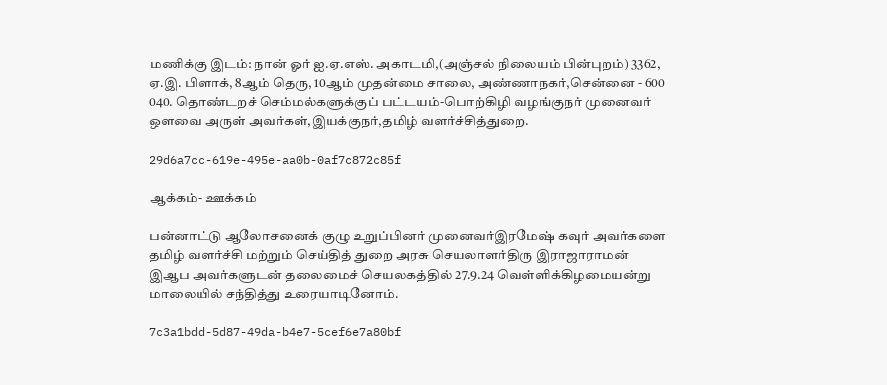மணிக்கு இடம்: நான் ஓர் ஐ.ஏ.எஸ். அகாடமி,(அஞ்சல் நிலையம் பின்புறம்) 3362, ஏ.இ. பிளாக், 8ஆம் தெரு, 10ஆம் முதன்மை சாலை, அண்ணாநகர்,சென்னை - 600 040. தொண்டறச் செம்மல்களுக்குப் பட்டயம்-பொற்கிழி வழங்குநர் முனைவர் ஔவை அருள் அவர்கள்,இயக்குநர்,தமிழ் வளர்ச்சித்துறை.

29d6a7cc-619e-495e-aa0b-0af7c872c85f

ஆக்கம்- ஊக்கம்

பன்னாட்டு ஆலோசனைக் குழு உறுப்பினர் முனைவர்இரமேஷ் கவுர் அவர்களை தமிழ் வளர்ச்சி மற்றும் செய்தித் துறை அரசு செயலாளர்திரு இராஜாராமன் இஆப அவர்களுடன் தலைமைச் செயலகத்தில் 27.9.24 வெள்ளிக்கிழமையன்று மாலையில் சந்தித்து உரையாடினோம்.

7c3a1bdd-5d87-49da-b4e7-5cef6e7a80bf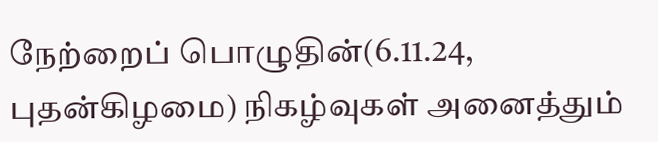நேற்றைப் பொழுதின்(6.11.24, புதன்கிழமை) நிகழ்வுகள் அனைத்தும்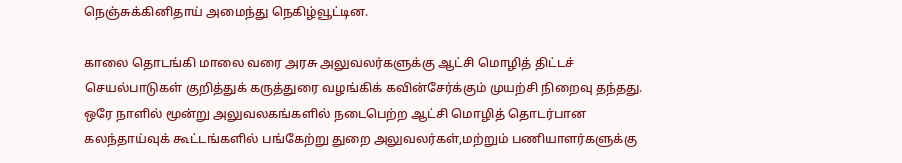நெஞ்சுக்கினிதாய் அமைந்து நெகிழ்வூட்டின.

காலை தொடங்கி மாலை வரை அரசு அலுவலர்களுக்கு ஆட்சி மொழித் திட்டச் செயல்பாடுகள் குறித்துக் கருத்துரை வழங்கிக் கவின்சேர்க்கும் முயற்சி நிறைவு தந்தது. ஒரே நாளில் மூன்று அலுவலகங்களில் நடைபெற்ற ஆட்சி மொழித் தொடர்பான கலந்தாய்வுக் கூட்டங்களில் பங்கேற்று துறை அலுவலர்கள்,மற்றும் பணியாளர்களுக்கு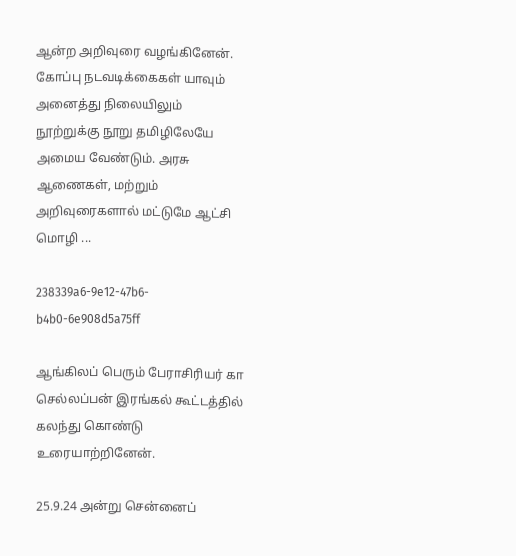ஆன்ற அறிவுரை வழங்கினேன். கோப்பு நடவடிக்கைகள் யாவும் அனைத்து நிலையிலும் நூற்றுக்கு நூறு தமிழிலேயே அமைய வேண்டும். அரசு ஆணைகள், மற்றும் அறிவுரைகளால் மட்டுமே ஆட்சி மொழி ...

238339a6-9e12-47b6-b4b0-6e908d5a75ff

ஆங்கிலப் பெரும் பேராசிரியர் கா செல்லப்பன் இரங்கல் கூட்டத்தில் கலந்து கொண்டு உரையாற்றினேன்.

25.9.24 அன்று சென்னைப்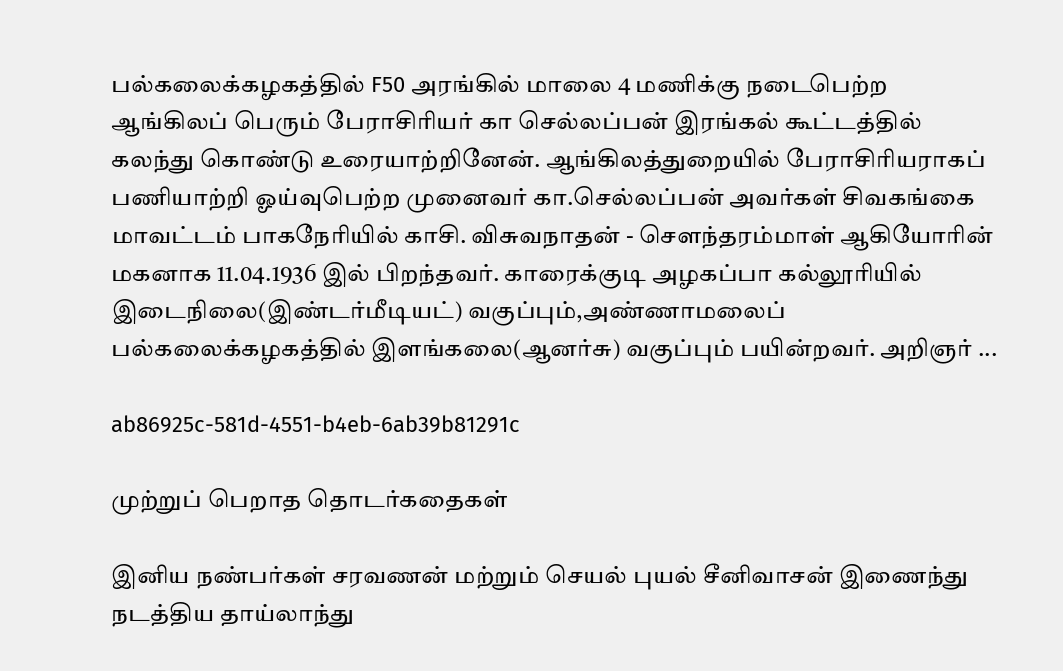பல்கலைக்கழகத்தில் F50 அரங்கில் மாலை 4 மணிக்கு நடைபெற்ற ஆங்கிலப் பெரும் பேராசிரியர் கா செல்லப்பன் இரங்கல் கூட்டத்தில் கலந்து கொண்டு உரையாற்றினேன். ஆங்கிலத்துறையில் பேராசிரியராகப் பணியாற்றி ஓய்வுபெற்ற முனைவர் கா.செல்லப்பன் அவர்கள் சிவகங்கை மாவட்டம் பாகநேரியில் காசி. விசுவநாதன் - சௌந்தரம்மாள் ஆகியோரின் மகனாக 11.04.1936 இல் பிறந்தவர். காரைக்குடி அழகப்பா கல்லூரியில் இடைநிலை(இண்டர்மீடியட்) வகுப்பும்,அண்ணாமலைப் பல்கலைக்கழகத்தில் இளங்கலை(ஆனர்சு) வகுப்பும் பயின்றவர். அறிஞர் ...

ab86925c-581d-4551-b4eb-6ab39b81291c

முற்றுப் பெறாத தொடர்கதைகள்

இனிய நண்பர்கள் சரவணன் மற்றும் செயல் புயல் சீனிவாசன் இணைந்து நடத்திய தாய்லாந்து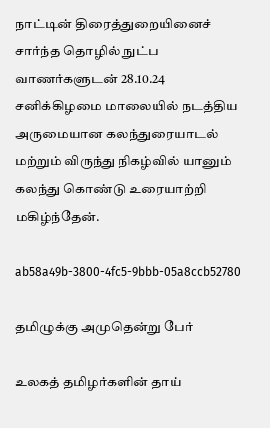நாட்டின் திரைத்துறையினைச் சார்ந்த தொழில் நுட்ப வாணர்களுடன் 28.10.24 சனிக்கிழமை மாலையில் நடத்திய அருமையான கலந்துரையாடல் மற்றும் விருந்து நிகழ்வில் யானும் கலந்து கொண்டு உரையாற்றி மகிழ்ந்தேன்.

ab58a49b-3800-4fc5-9bbb-05a8ccb52780

தமிழுக்கு அமுதென்று பேர்

உலகத் தமிழர்களின் தாய்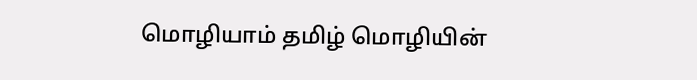மொழியாம் தமிழ் மொழியின்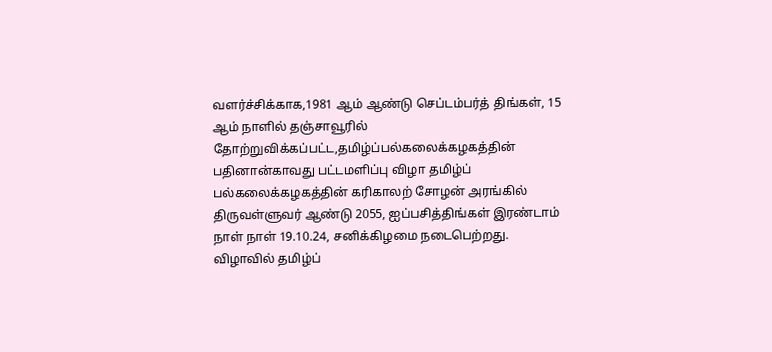வளர்ச்சிக்காக,1981 ஆம் ஆண்டு செப்டம்பர்த் திங்கள், 15 ஆம் நாளில் தஞ்சாவூரில் தோற்றுவிக்கப்பட்ட,தமிழ்ப்பல்கலைக்கழகத்தின் பதினான்காவது பட்டமளிப்பு விழா தமிழ்ப் பல்கலைக்கழகத்தின் கரிகாலற் சோழன் அரங்கில் திருவள்ளுவர் ஆண்டு 2055, ஐப்பசித்திங்கள் இரண்டாம் நாள் நாள் 19.10.24, சனிக்கிழமை நடைபெற்றது. விழாவில் தமிழ்ப்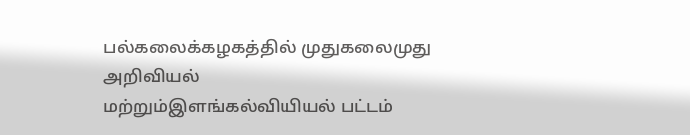பல்கலைக்கழகத்தில் முதுகலைமுது அறிவியல் மற்றும்இளங்கல்வியியல் பட்டம்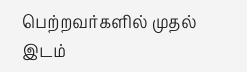பெற்றவர்களில் முதல் இடம்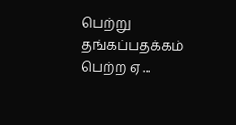பெற்று தங்கப்பதக்கம் பெற்ற ஏ ...